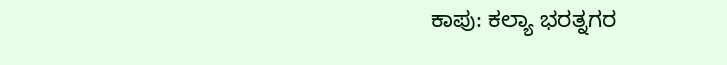ಕಾಪು: ಕಲ್ಯಾ ಭರತ್ನಗರ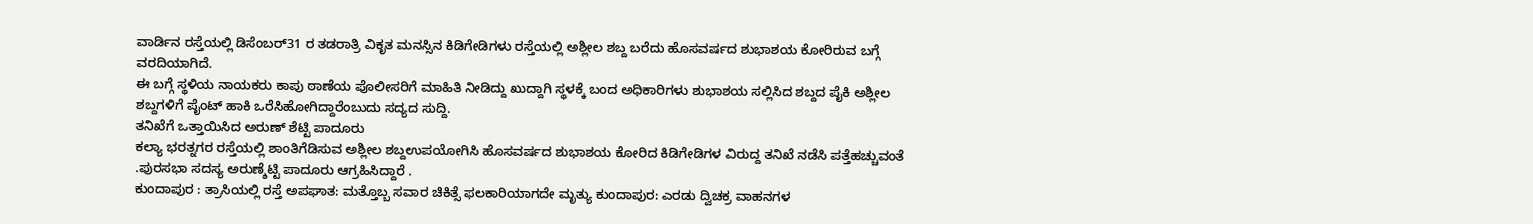ವಾರ್ಡಿನ ರಸ್ತೆಯಲ್ಲಿ ಡಿಸೆಂಬರ್31 ರ ತಡರಾತ್ರಿ ವಿಕೃತ ಮನಸ್ಸಿನ ಕಿಡಿಗೇಡಿಗಳು ರಸ್ತೆಯಲ್ಲಿ ಅಶ್ಲೀಲ ಶಬ್ದ ಬರೆದು ಹೊಸವರ್ಷದ ಶುಭಾಶಯ ಕೋರಿರುವ ಬಗ್ಗೆ ವರದಿಯಾಗಿದೆ.
ಈ ಬಗ್ಗೆ ಸ್ಥಳಿಯ ನಾಯಕರು ಕಾಪು ಠಾಣೆಯ ಪೊಲೀಸರಿಗೆ ಮಾಹಿತಿ ನೀಡಿದ್ದು ಖುದ್ದಾಗಿ ಸ್ಥಳಕ್ಕೆ ಬಂದ ಅಧಿಕಾರಿಗಳು ಶುಭಾಶಯ ಸಲ್ಲಿಸಿದ ಶಬ್ದದ ಪೈಕಿ ಅಶ್ಲೀಲ ಶಬ್ದಗಳಿಗೆ ಪೈಂಟ್ ಹಾಕಿ ಒರೆಸಿಹೋಗಿದ್ದಾರೆಂಬುದು ಸದ್ಯದ ಸುದ್ದಿ.
ತನಿಖೆಗೆ ಒತ್ತಾಯಿಸಿದ ಅರುಣ್ ಶೆಟ್ಟಿ ಪಾದೂರು
ಕಲ್ಯಾ ಭರತ್ನಗರ ರಸ್ತೆಯಲ್ಲಿ ಶಾಂತಿಗೆಡಿಸುವ ಅಶ್ಲೀಲ ಶಬ್ದಉಪಯೋಗಿಸಿ ಹೊಸವರ್ಷದ ಶುಭಾಶಯ ಕೋರಿದ ಕಿಡಿಗೇಡಿಗಳ ವಿರುದ್ದ ತನಿಖೆ ನಡೆಸಿ ಪತ್ತೆಹಚ್ಚುವಂತೆ .ಪುರಸಭಾ ಸದಸ್ಯ ಅರುಣ್ಶೆಟ್ಟಿ ಪಾದೂರು ಆಗ್ರಹಿಸಿದ್ದಾರೆ .
ಕುಂದಾಪುರ : ತ್ರಾಸಿಯಲ್ಲಿ ರಸ್ತೆ ಅಪಘಾತ: ಮತ್ತೊಬ್ಬ ಸವಾರ ಚಿಕಿತ್ಸೆ ಫಲಕಾರಿಯಾಗದೇ ಮೃತ್ಯು ಕುಂದಾಪುರ: ಎರಡು ದ್ವಿಚಕ್ರ ವಾಹನಗಳ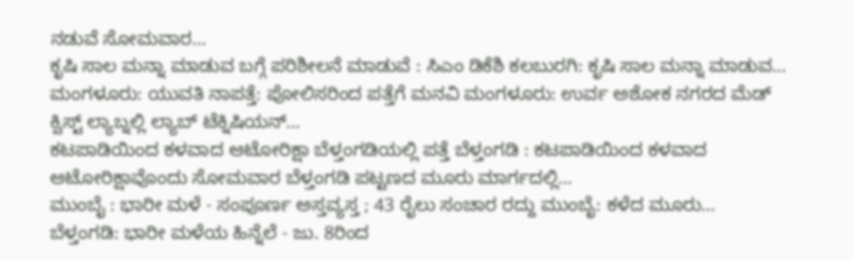ನಡುವೆ ಸೋಮವಾರ…
ಕೃಷಿ ಸಾಲ ಮನ್ನಾ ಮಾಡುವ ಬಗ್ಗೆ ಪರಿಶೀಲನೆ ಮಾಡುವೆ : ಸಿಎಂ ಡಿಕೆಶಿ ಕಲಬುರಗಿ: ಕೃಷಿ ಸಾಲ ಮನ್ನಾ ಮಾಡುವ…
ಮಂಗಳೂರು: ಯುವತಿ ನಾಪತ್ತೆ: ಪೋಲಿಸರಿಂದ ಪತ್ತೆಗೆ ಮನವಿ ಮಂಗಳೂರು: ಉರ್ವ ಅಶೋಕ ನಗರದ ಮೆಡ್ ಕ್ವಿಸ್ಟ್ ಲ್ಯಾಬ್ನಲ್ಲಿ ಲ್ಯಾಬ್ ಟೆಕ್ನಿಷಿಯನ್…
ಕಟಪಾಡಿಯಿಂದ ಕಳವಾದ ಆಟೋರಿಕ್ಷಾ ಬೆಳ್ತಂಗಡಿಯಲ್ಲಿ ಪತ್ತೆ ಬೆಳ್ತಂಗಡಿ : ಕಟಪಾಡಿಯಿಂದ ಕಳವಾದ ಆಟೋರಿಕ್ಷಾವೊಂದು ಸೋಮವಾರ ಬೆಳ್ತಂಗಡಿ ಪಟ್ಟಣದ ಮೂರು ಮಾರ್ಗದಲ್ಲಿ…
ಮುಂಬೈ : ಭಾರೀ ಮಳೆ - ಸಂಪೂರ್ಣ ಅಸ್ತವ್ಯಸ್ತ ; 43 ರೈಲು ಸಂಚಾರ ರದ್ದು ಮುಂಬೈ: ಕಳೆದ ಮೂರು…
ಬೆಳ್ತಂಗಡಿ: ಭಾರೀ ಮಳೆಯ ಹಿನ್ನೆಲೆ - ಜು. 8ರಿಂದ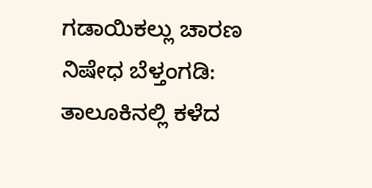ಗಡಾಯಿಕಲ್ಲು ಚಾರಣ ನಿಷೇಧ ಬೆಳ್ತಂಗಡಿ: ತಾಲೂಕಿನಲ್ಲಿ ಕಳೆದ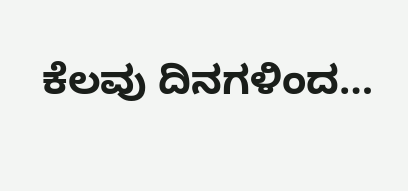ಕೆಲವು ದಿನಗಳಿಂದ…